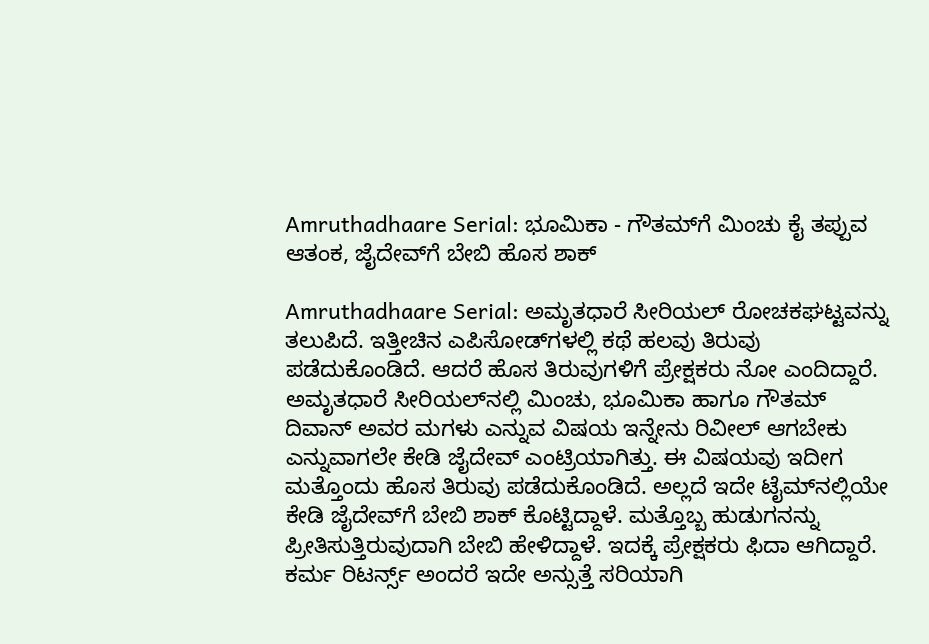Amruthadhaare Serial: ಭೂಮಿಕಾ - ಗೌತಮ್‌ಗೆ ಮಿಂಚು ಕೈ ತಪ್ಪುವ ಆತಂಕ, ಜೈದೇವ್‌ಗೆ ಬೇಬಿ ಹೊಸ ಶಾಕ್

Amruthadhaare Serial: ಅಮೃತಧಾರೆ ಸೀರಿಯಲ್ ರೋಚಕಘಟ್ಟವನ್ನು ತಲುಪಿದೆ. ಇತ್ತೀಚಿನ ಎಪಿಸೋಡ್‌ಗಳಲ್ಲಿ ಕಥೆ ಹಲವು ತಿರುವು ಪಡೆದುಕೊಂಡಿದೆ. ಆದರೆ ಹೊಸ ತಿರುವುಗಳಿಗೆ ಪ್ರೇಕ್ಷಕರು ನೋ ಎಂದಿದ್ದಾರೆ. ಅಮೃತಧಾರೆ ಸೀರಿಯಲ್‌ನಲ್ಲಿ ಮಿಂಚು, ಭೂಮಿಕಾ ಹಾಗೂ ಗೌತಮ್ ದಿವಾನ್ ಅವರ ಮಗಳು ಎನ್ನುವ ವಿಷಯ ಇನ್ನೇನು ರಿವೀಲ್ ಆಗಬೇಕು ಎನ್ನುವಾಗಲೇ ಕೇಡಿ ಜೈದೇವ್ ಎಂಟ್ರಿಯಾಗಿತ್ತು. ಈ ವಿಷಯವು ಇದೀಗ ಮತ್ತೊಂದು ಹೊಸ ತಿರುವು ಪಡೆದುಕೊಂಡಿದೆ. ಅಲ್ಲದೆ ಇದೇ ಟೈಮ್‌ನಲ್ಲಿಯೇ ಕೇಡಿ ಜೈದೇವ್‌ಗೆ ಬೇಬಿ ಶಾಕ್ ಕೊಟ್ಟಿದ್ದಾಳೆ. ಮತ್ತೊಬ್ಬ ಹುಡುಗನನ್ನು ಪ್ರೀತಿಸುತ್ತಿರುವುದಾಗಿ ಬೇಬಿ ಹೇಳಿದ್ದಾಳೆ. ಇದಕ್ಕೆ ಪ್ರೇಕ್ಷಕರು ಫಿದಾ ಆಗಿದ್ದಾರೆ. ಕರ್ಮ ರಿಟರ್ನ್ಸ್ ಅಂದರೆ ಇದೇ ಅನ್ಸುತ್ತೆ ಸರಿಯಾಗಿ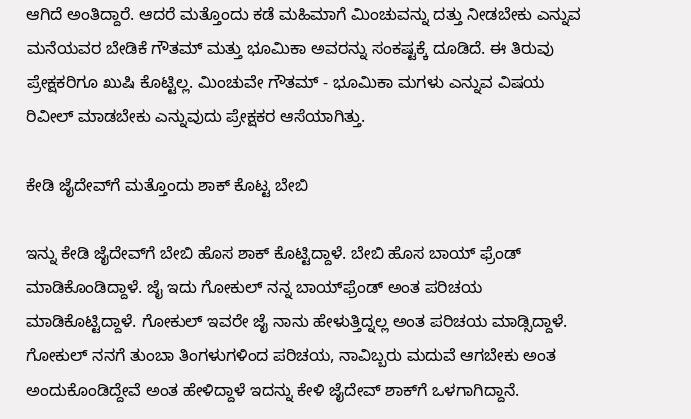ಆಗಿದೆ ಅಂತಿದ್ದಾರೆ. ಆದರೆ ಮತ್ತೊಂದು ಕಡೆ ಮಹಿಮಾಗೆ ಮಿಂಚುವನ್ನು ದತ್ತು ನೀಡಬೇಕು ಎನ್ನುವ ಮನೆಯವರ ಬೇಡಿಕೆ ಗೌತಮ್ ಮತ್ತು ಭೂಮಿಕಾ ಅವರನ್ನು ಸಂಕಷ್ಟಕ್ಕೆ ದೂಡಿದೆ. ಈ ತಿರುವು ಪ್ರೇಕ್ಷಕರಿಗೂ ಖುಷಿ ಕೊಟ್ಟಿಲ್ಲ. ಮಿಂಚುವೇ ಗೌತಮ್ - ಭೂಮಿಕಾ ಮಗಳು ಎನ್ನುವ ವಿಷಯ ರಿವೀಲ್ ಮಾಡಬೇಕು ಎನ್ನುವುದು ಪ್ರೇಕ್ಷಕರ ಆಸೆಯಾಗಿತ್ತು.

ಕೇಡಿ ಜೈದೇವ್‌ಗೆ ಮತ್ತೊಂದು ಶಾಕ್ ಕೊಟ್ಟ ಬೇಬಿ

ಇನ್ನು ಕೇಡಿ ಜೈದೇವ್‌ಗೆ ಬೇಬಿ ಹೊಸ ಶಾಕ್ ಕೊಟ್ಟಿದ್ದಾಳೆ. ಬೇಬಿ ಹೊಸ ಬಾಯ್ ಫ್ರೆಂಡ್ ಮಾಡಿಕೊಂಡಿದ್ದಾಳೆ. ಜೈ ಇದು ಗೋಕುಲ್ ನನ್ನ ಬಾಯ್‌ಫ್ರೆಂಡ್ ಅಂತ ಪರಿಚಯ ಮಾಡಿಕೊಟ್ಟಿದ್ದಾಳೆ. ಗೋಕುಲ್ ಇವರೇ ಜೈ ನಾನು ಹೇಳುತ್ತಿದ್ನಲ್ಲ ಅಂತ ಪರಿಚಯ ಮಾಡ್ಸಿದ್ದಾಳೆ. ಗೋಕುಲ್ ನನಗೆ ತುಂಬಾ ತಿಂಗಳುಗಳಿಂದ ಪರಿಚಯ, ನಾವಿಬ್ಬರು ಮದುವೆ ಆಗಬೇಕು ಅಂತ ಅಂದುಕೊಂಡಿದ್ದೇವೆ ಅಂತ ಹೇಳಿದ್ದಾಳೆ ಇದನ್ನು ಕೇಳಿ ಜೈದೇವ್ ಶಾಕ್‌ಗೆ ಒಳಗಾಗಿದ್ದಾನೆ.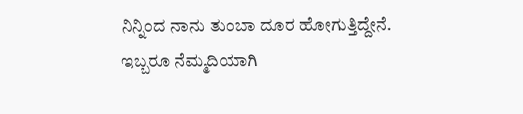ನಿನ್ನಿಂದ ನಾನು ತುಂಬಾ ದೂರ ಹೋಗುತ್ತಿದ್ದೇನೆ. ಇಬ್ಬರೂ ನೆಮ್ಮದಿಯಾಗಿ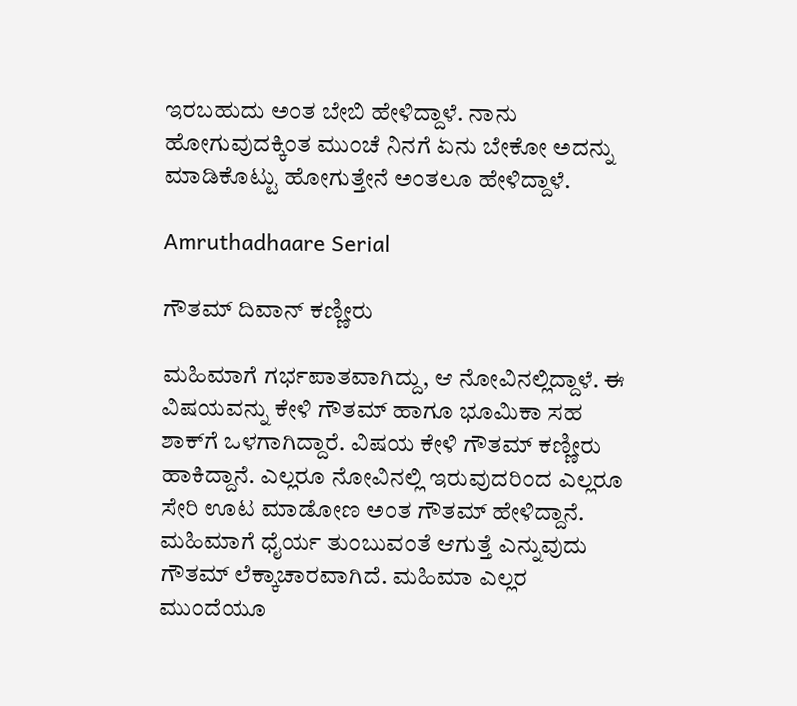ಇರಬಹುದು ಅಂತ ಬೇಬಿ ಹೇಳಿದ್ದಾಳೆ. ನಾನು ಹೋಗುವುದಕ್ಕಿಂತ ಮುಂಚೆ ನಿನಗೆ ಏನು ಬೇಕೋ ಅದನ್ನು ಮಾಡಿಕೊಟ್ಟು ಹೋಗುತ್ತೇನೆ ಅಂತಲೂ ಹೇಳಿದ್ದಾಳೆ.

Amruthadhaare Serial

ಗೌತಮ್ ದಿವಾನ್ ಕಣ್ಣೀರು

ಮಹಿಮಾಗೆ ಗರ್ಭಪಾತವಾಗಿದ್ದು, ಆ ನೋವಿನಲ್ಲಿದ್ದಾಳೆ. ಈ ವಿಷಯವನ್ನು ಕೇಳಿ ಗೌತಮ್ ಹಾಗೂ ಭೂಮಿಕಾ ಸಹ ಶಾಕ್‌ಗೆ ಒಳಗಾಗಿದ್ದಾರೆ. ವಿಷಯ ಕೇಳಿ ಗೌತಮ್ ಕಣ್ಣೀರು ಹಾಕಿದ್ದಾನೆ. ಎಲ್ಲರೂ ನೋವಿನಲ್ಲಿ ಇರುವುದರಿಂದ ಎಲ್ಲರೂ ಸೇರಿ ಊಟ ಮಾಡೋಣ ಅಂತ ಗೌತಮ್ ಹೇಳಿದ್ದಾನೆ. ಮಹಿಮಾಗೆ ಧೈರ್ಯ ತುಂಬುವಂತೆ ಆಗುತ್ತೆ ಎನ್ನುವುದು ಗೌತಮ್ ಲೆಕ್ಕಾಚಾರವಾಗಿದೆ. ಮಹಿಮಾ ಎಲ್ಲರ ಮುಂದೆಯೂ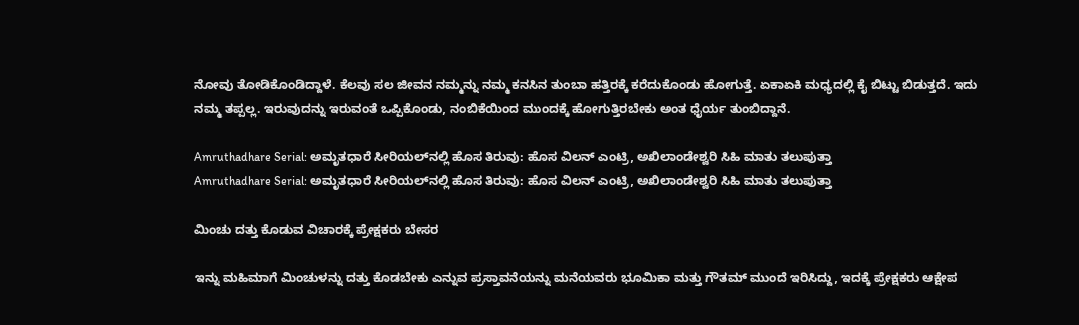ನೋವು ತೋಡಿಕೊಂಡಿದ್ದಾಳೆ. ಕೆಲವು ಸಲ ಜೀವನ ನಮ್ಮನ್ನು ನಮ್ಮ ಕನಸಿನ ತುಂಬಾ ಹತ್ತಿರಕ್ಕೆ ಕರೆದುಕೊಂಡು ಹೋಗುತ್ತೆ. ಏಕಾಏಕಿ ಮಧ್ಯದಲ್ಲಿ ಕೈ ಬಿಟ್ಟು ಬಿಡುತ್ತದೆ. ಇದು ನಮ್ಮ ತಪ್ಪಲ್ಲ. ಇರುವುದನ್ನು ಇರುವಂತೆ ಒಪ್ಪಿಕೊಂಡು, ನಂಬಿಕೆಯಿಂದ ಮುಂದಕ್ಕೆ ಹೋಗುತ್ತಿರಬೇಕು ಅಂತ ಧೈರ್ಯ ತುಂಬಿದ್ದಾನೆ.

Amruthadhare Serial: ಅಮೃತಧಾರೆ ಸೀರಿಯಲ್‌ನಲ್ಲಿ ಹೊಸ ತಿರುವು: ಹೊಸ ವಿಲನ್ ಎಂಟ್ರಿ, ಅಖಿಲಾಂಡೇಶ್ವರಿ ಸಿಹಿ ಮಾತು ತಲುಪುತ್ತಾ
Amruthadhare Serial: ಅಮೃತಧಾರೆ ಸೀರಿಯಲ್‌ನಲ್ಲಿ ಹೊಸ ತಿರುವು: ಹೊಸ ವಿಲನ್ ಎಂಟ್ರಿ, ಅಖಿಲಾಂಡೇಶ್ವರಿ ಸಿಹಿ ಮಾತು ತಲುಪುತ್ತಾ

ಮಿಂಚು ದತ್ತು ಕೊಡುವ ವಿಚಾರಕ್ಕೆ ಪ್ರೇಕ್ಷಕರು ಬೇಸರ

ಇನ್ನು ಮಹಿಮಾಗೆ ಮಿಂಚುಳನ್ನು ದತ್ತು ಕೊಡಬೇಕು ಎನ್ನುವ ಪ್ರಸ್ತಾವನೆಯನ್ನು ಮನೆಯವರು ಭೂಮಿಕಾ ಮತ್ತು ಗೌತಮ್ ಮುಂದೆ ಇರಿಸಿದ್ದು, ಇದಕ್ಕೆ ಪ್ರೇಕ್ಷಕರು ಆಕ್ಷೇಪ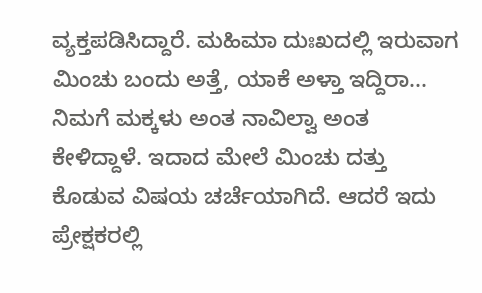ವ್ಯಕ್ತಪಡಿಸಿದ್ದಾರೆ. ಮಹಿಮಾ ದುಃಖದಲ್ಲಿ ಇರುವಾಗ ಮಿಂಚು ಬಂದು ಅತ್ತೆ, ಯಾಕೆ ಅಳ್ತಾ ಇದ್ದಿರಾ... ನಿಮಗೆ ಮಕ್ಕಳು ಅಂತ ನಾವಿಲ್ವಾ ಅಂತ ಕೇಳಿದ್ದಾಳೆ. ಇದಾದ ಮೇಲೆ ಮಿಂಚು ದತ್ತು ಕೊಡುವ ವಿಷಯ ಚರ್ಚೆಯಾಗಿದೆ. ಆದರೆ ಇದು ಪ್ರೇಕ್ಷಕರಲ್ಲಿ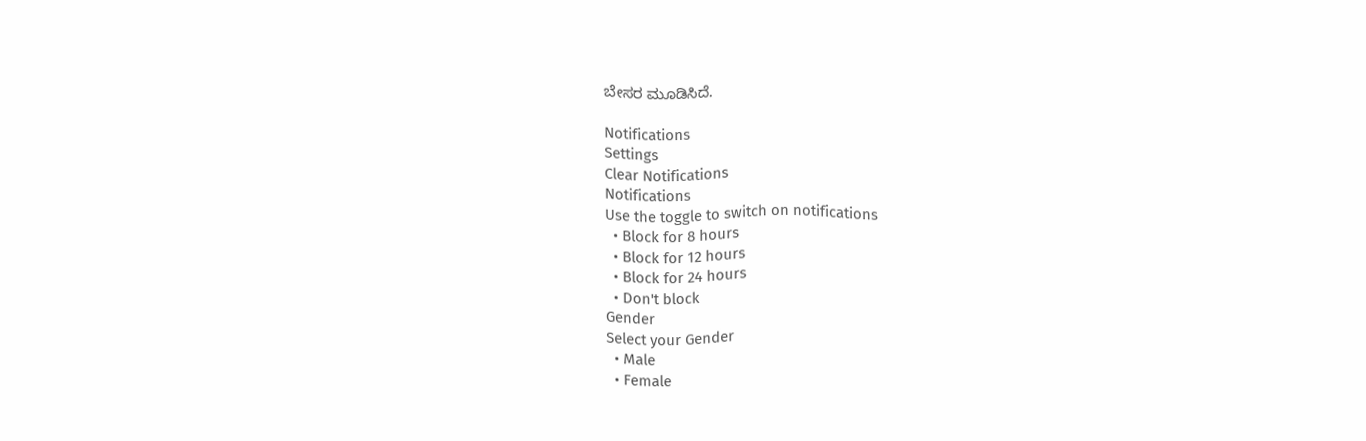ಬೇಸರ ಮೂಡಿಸಿದೆ.

Notifications
Settings
Clear Notifications
Notifications
Use the toggle to switch on notifications
  • Block for 8 hours
  • Block for 12 hours
  • Block for 24 hours
  • Don't block
Gender
Select your Gender
  • Male
  • Female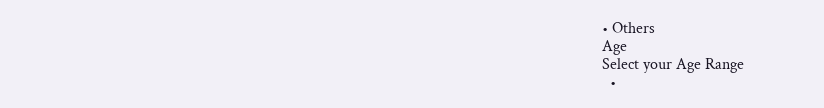• Others
Age
Select your Age Range
  •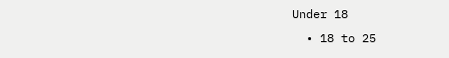Under 18
  • 18 to 25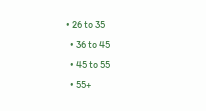• 26 to 35
  • 36 to 45
  • 45 to 55
  • 55+